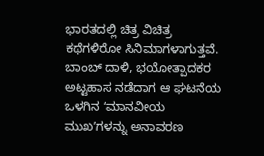ಭಾರತದಲ್ಲಿ ಚಿತ್ರ ವಿಚಿತ್ರ ಕಥೆಗಳಿರೋ ಸಿನಿಮಾಗಳಾಗುತ್ತವೆ. ಬಾಂಬ್ ದಾಳಿ, ಭಯೋತ್ಪಾದಕರ ಅಟ್ಟಹಾಸ ನಡೆದಾಗ ಆ ಘಟನೆಯ ಒಳಗಿನ ʻಮಾನವೀಯ ಮುಖʼಗಳನ್ನು ಅನಾವರಣ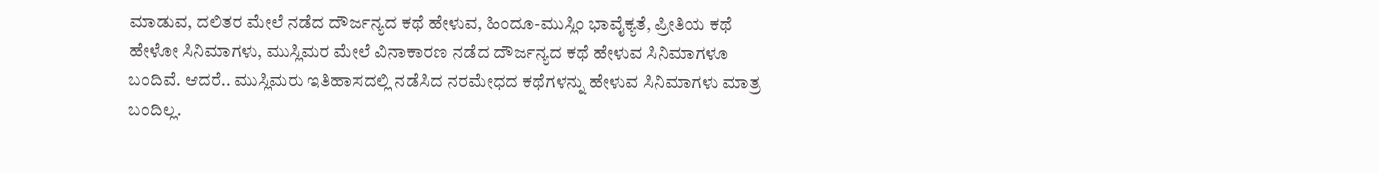ಮಾಡುವ, ದಲಿತರ ಮೇಲೆ ನಡೆದ ದೌರ್ಜನ್ಯದ ಕಥೆ ಹೇಳುವ, ಹಿಂದೂ-ಮುಸ್ಲಿಂ ಭಾವೈಕ್ಯತೆ, ಪ್ರೀತಿಯ ಕಥೆ ಹೇಳೋ ಸಿನಿಮಾಗಳು, ಮುಸ್ಲಿಮರ ಮೇಲೆ ವಿನಾಕಾರಣ ನಡೆದ ದೌರ್ಜನ್ಯದ ಕಥೆ ಹೇಳುವ ಸಿನಿಮಾಗಳೂ ಬಂದಿವೆ. ಆದರೆ.. ಮುಸ್ಲಿಮರು ಇತಿಹಾಸದಲ್ಲಿ ನಡೆಸಿದ ನರಮೇಧದ ಕಥೆಗಳನ್ನು ಹೇಳುವ ಸಿನಿಮಾಗಳು ಮಾತ್ರ ಬಂದಿಲ್ಲ.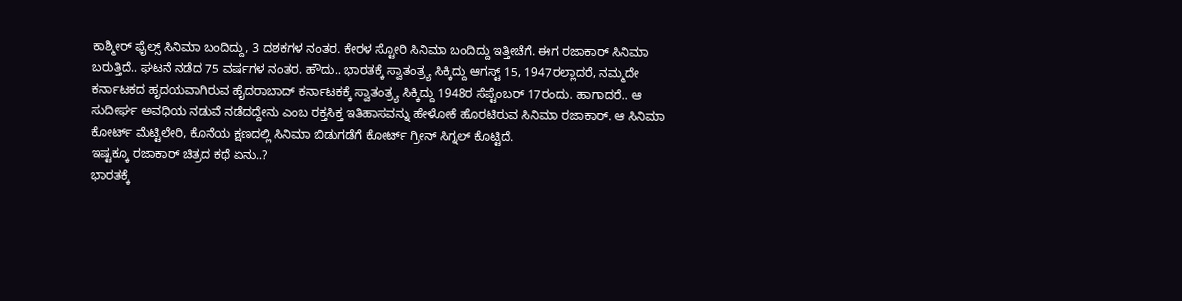ಕಾಶ್ಮೀರ್ ಫೈಲ್ಸ್ ಸಿನಿಮಾ ಬಂದಿದ್ದು, 3 ದಶಕಗಳ ನಂತರ. ಕೇರಳ ಸ್ಟೋರಿ ಸಿನಿಮಾ ಬಂದಿದ್ದು ಇತ್ತೀಚೆಗೆ. ಈಗ ರಜಾಕಾರ್ ಸಿನಿಮಾ ಬರುತ್ತಿದೆ.. ಘಟನೆ ನಡೆದ 75 ವರ್ಷಗಳ ನಂತರ. ಹೌದು.. ಭಾರತಕ್ಕೆ ಸ್ವಾತಂತ್ರ್ಯ ಸಿಕ್ಕಿದ್ದು ಆಗಸ್ಟ್ 15, 1947ರಲ್ಲಾದರೆ, ನಮ್ಮದೇ ಕರ್ನಾಟಕದ ಹೃದಯವಾಗಿರುವ ಹೈದರಾಬಾದ್ ಕರ್ನಾಟಕಕ್ಕೆ ಸ್ವಾತಂತ್ರ್ಯ ಸಿಕ್ಕಿದ್ದು 1948ರ ಸೆಪ್ಟೆಂಬರ್ 17ರಂದು. ಹಾಗಾದರೆ.. ಆ ಸುದೀರ್ಘ ಅವಧಿಯ ನಡುವೆ ನಡೆದದ್ದೇನು ಎಂಬ ರಕ್ತಸಿಕ್ತ ಇತಿಹಾಸವನ್ನು ಹೇಳೋಕೆ ಹೊರಟಿರುವ ಸಿನಿಮಾ ರಜಾಕಾರ್. ಆ ಸಿನಿಮಾ ಕೋರ್ಟ್ ಮೆಟ್ಟಿಲೇರಿ, ಕೊನೆಯ ಕ್ಷಣದಲ್ಲಿ ಸಿನಿಮಾ ಬಿಡುಗಡೆಗೆ ಕೋರ್ಟ್ ಗ್ರೀನ್ ಸಿಗ್ನಲ್ ಕೊಟ್ಟಿದೆ.
ಇಷ್ಟಕ್ಕೂ ರಜಾಕಾರ್ ಚಿತ್ರದ ಕಥೆ ಏನು..?
ಭಾರತಕ್ಕೆ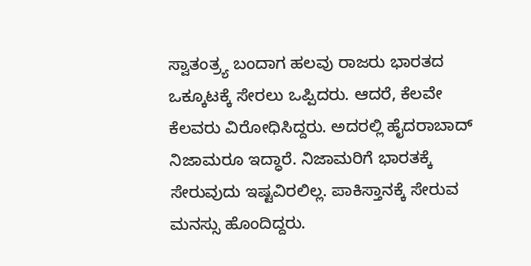ಸ್ವಾತಂತ್ರ್ಯ ಬಂದಾಗ ಹಲವು ರಾಜರು ಭಾರತದ ಒಕ್ಕೂಟಕ್ಕೆ ಸೇರಲು ಒಪ್ಪಿದರು. ಆದರೆ, ಕೆಲವೇ ಕೆಲವರು ವಿರೋಧಿಸಿದ್ದರು. ಅದರಲ್ಲಿ ಹೈದರಾಬಾದ್ ನಿಜಾಮರೂ ಇದ್ಧಾರೆ. ನಿಜಾಮರಿಗೆ ಭಾರತಕ್ಕೆ ಸೇರುವುದು ಇಷ್ಟವಿರಲಿಲ್ಲ. ಪಾಕಿಸ್ತಾನಕ್ಕೆ ಸೇರುವ ಮನಸ್ಸು ಹೊಂದಿದ್ದರು.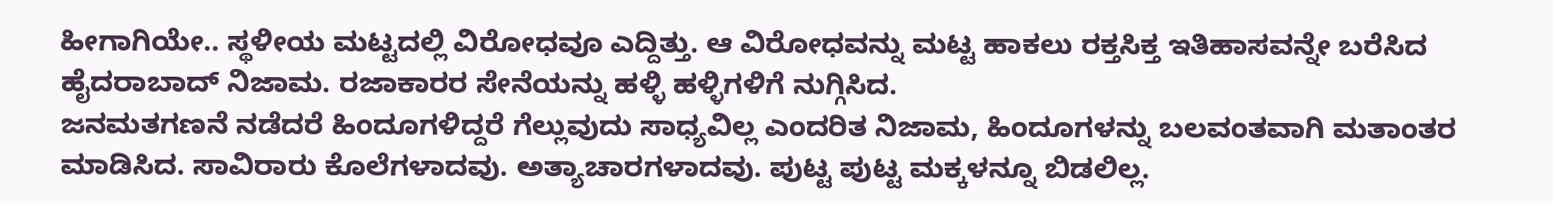ಹೀಗಾಗಿಯೇ.. ಸ್ಥಳೀಯ ಮಟ್ಟದಲ್ಲಿ ವಿರೋಧವೂ ಎದ್ದಿತ್ತು. ಆ ವಿರೋಧವನ್ನು ಮಟ್ಟ ಹಾಕಲು ರಕ್ತಸಿಕ್ತ ಇತಿಹಾಸವನ್ನೇ ಬರೆಸಿದ ಹೈದರಾಬಾದ್ ನಿಜಾಮ. ರಜಾಕಾರರ ಸೇನೆಯನ್ನು ಹಳ್ಳಿ ಹಳ್ಳಿಗಳಿಗೆ ನುಗ್ಗಿಸಿದ.
ಜನಮತಗಣನೆ ನಡೆದರೆ ಹಿಂದೂಗಳಿದ್ದರೆ ಗೆಲ್ಲುವುದು ಸಾಧ್ಯವಿಲ್ಲ ಎಂದರಿತ ನಿಜಾಮ, ಹಿಂದೂಗಳನ್ನು ಬಲವಂತವಾಗಿ ಮತಾಂತರ ಮಾಡಿಸಿದ. ಸಾವಿರಾರು ಕೊಲೆಗಳಾದವು. ಅತ್ಯಾಚಾರಗಳಾದವು. ಪುಟ್ಟ ಪುಟ್ಟ ಮಕ್ಕಳನ್ನೂ ಬಿಡಲಿಲ್ಲ.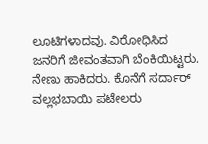ಲೂಟಿಗಳಾದವು. ವಿರೋಧಿಸಿದ ಜನರಿಗೆ ಜೀವಂತವಾಗಿ ಬೆಂಕಿಯಿಟ್ಟರು. ನೇಣು ಹಾಕಿದರು. ಕೊನೆಗೆ ಸರ್ದಾರ್ ವಲ್ಲಭಬಾಯಿ ಪಟೇಲರು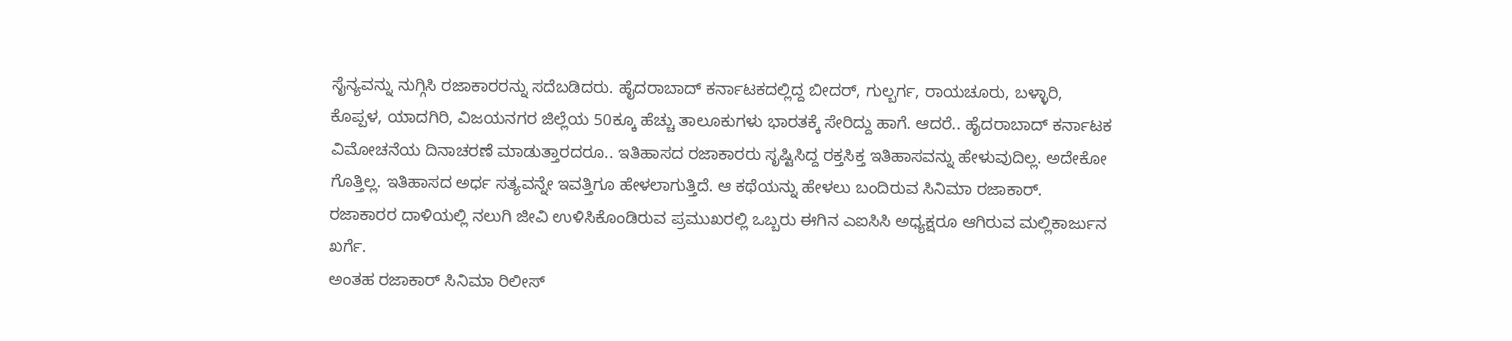ಸೈನ್ಯವನ್ನು ನುಗ್ಗಿಸಿ ರಜಾಕಾರರನ್ನು ಸದೆಬಡಿದರು. ಹೈದರಾಬಾದ್ ಕರ್ನಾಟಕದಲ್ಲಿದ್ದ ಬೀದರ್, ಗುಲ್ಬರ್ಗ, ರಾಯಚೂರು, ಬಳ್ಳಾರಿ, ಕೊಪ್ಪಳ, ಯಾದಗಿರಿ, ವಿಜಯನಗರ ಜಿಲ್ಲೆಯ 50ಕ್ಕೂ ಹೆಚ್ಚು ತಾಲೂಕುಗಳು ಭಾರತಕ್ಕೆ ಸೇರಿದ್ದು ಹಾಗೆ. ಆದರೆ.. ಹೈದರಾಬಾದ್ ಕರ್ನಾಟಕ ವಿಮೋಚನೆಯ ದಿನಾಚರಣೆ ಮಾಡುತ್ತಾರದರೂ.. ಇತಿಹಾಸದ ರಜಾಕಾರರು ಸೃಷ್ಟಿಸಿದ್ದ ರಕ್ತಸಿಕ್ತ ಇತಿಹಾಸವನ್ನು ಹೇಳುವುದಿಲ್ಲ. ಅದೇಕೋ ಗೊತ್ತಿಲ್ಲ. ಇತಿಹಾಸದ ಅರ್ಧ ಸತ್ಯವನ್ನೇ ಇವತ್ತಿಗೂ ಹೇಳಲಾಗುತ್ತಿದೆ. ಆ ಕಥೆಯನ್ನು ಹೇಳಲು ಬಂದಿರುವ ಸಿನಿಮಾ ರಜಾಕಾರ್.
ರಜಾಕಾರರ ದಾಳಿಯಲ್ಲಿ ನಲುಗಿ ಜೀವಿ ಉಳಿಸಿಕೊಂಡಿರುವ ಪ್ರಮುಖರಲ್ಲಿ ಒಬ್ಬರು ಈಗಿನ ಎಐಸಿಸಿ ಅಧ್ಯಕ್ಷರೂ ಆಗಿರುವ ಮಲ್ಲಿಕಾರ್ಜುನ ಖರ್ಗೆ.
ಅಂತಹ ರಜಾಕಾರ್ ಸಿನಿಮಾ ರಿಲೀಸ್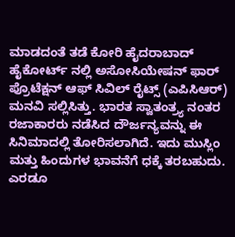ಮಾಡದಂತೆ ತಡೆ ಕೋರಿ ಹೈದರಾಬಾದ್ ಹೈಕೋರ್ಟ್ ನಲ್ಲಿ ಅಸೋಸಿಯೇಷನ್ ಫಾರ್ ಪ್ರೊಟೆಕ್ಷನ್ ಆಫ್ ಸಿವಿಲ್ ರೈಟ್ಸ್ (ಎಪಿಸಿಆರ್) ಮನವಿ ಸಲ್ಲಿಸಿತ್ತು. ಭಾರತ ಸ್ವಾತಂತ್ರ್ಯ ನಂತರ ರಜಾಕಾರರು ನಡೆಸಿದ ದೌರ್ಜನ್ಯವನ್ನು ಈ ಸಿನಿಮಾದಲ್ಲಿ ತೋರಿಸಲಾಗಿದೆ. ಇದು ಮುಸ್ಲಿಂ ಮತ್ತು ಹಿಂದುಗಳ ಭಾವನೆಗೆ ಧಕ್ಕೆ ತರಬಹುದು. ಎರಡೂ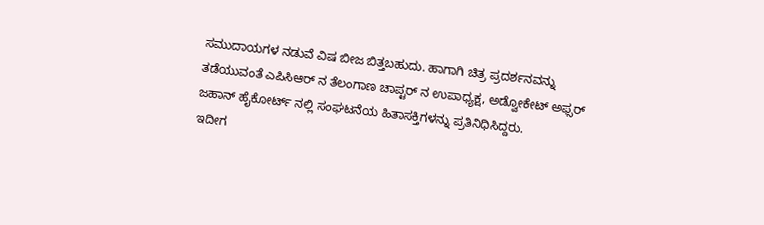ಸಮುದಾಯಗಳ ನಡುವೆ ವಿಷ ಬೀಜ ಬಿತ್ತಬಹುದು. ಹಾಗಾಗಿ ಚಿತ್ರ ಪ್ರದರ್ಶನವನ್ನು ತಡೆಯುವಂತೆ ಎಪಿಸಿಆರ್ ನ ತೆಲಂಗಾಣ ಚಾಪ್ಟರ್ ನ ಉಪಾಧ್ಯಕ್ಷ, ಅಡ್ವೋಕೇಟ್ ಅಫ್ಸರ್ ಜಹಾನ್ ಹೈಕೋರ್ಟ್ ನಲ್ಲಿ ಸಂಘಟನೆಯ ಹಿತಾಸಕ್ತಿಗಳನ್ನು ಪ್ರತಿನಿಧಿಸಿದ್ದರು.
ಇದೀಗ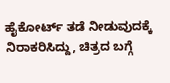ಹೈಕೋರ್ಟ್ ತಡೆ ನೀಡುವುದಕ್ಕೆ ನಿರಾಕರಿಸಿದ್ದು, ಚಿತ್ರದ ಬಗ್ಗೆ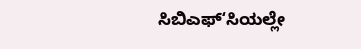ಸಿಬಿಎಫ್ʻಸಿಯಲ್ಲೇ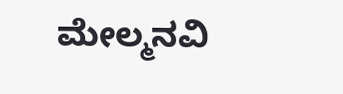ಮೇಲ್ಮನವಿ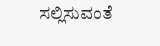ಸಲ್ಲಿಸುವಂತೆ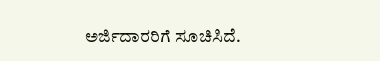ಅರ್ಜಿದಾರರಿಗೆ ಸೂಚಿಸಿದೆ.